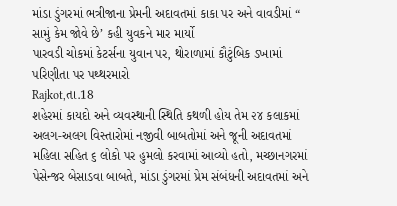માંડા ડુંગરમાં ભત્રીજાના પ્રેમની અદાવતમાં કાકા પર અને વાવડીમાં “ સામું કેમ જોવે છે’ કહી યુવકને માર માર્યો
પારવડી ચોકમાં કેટર્સના યુવાન પર, થોરાળામાં કૌટુંબિક ડખામાં પરિણીતા પર પથ્થરમારો
Rajkot,તા.18
શહેરમાં કાયદો અને વ્યવસ્થાની સ્થિતિ કથળી હોય તેમ ૨૪ કલાકમાં અલગ-અલગ વિસ્તારોમાં નજીવી બાબતોમાં અને જૂની અદાવતમાં મહિલા સહિત ૬ લોકો પર હુમલો કરવામાં આવ્યો હતો, મચ્છાનગરમાં પેસેન્જર બેસાડવા બાબતે, માંડા ડુંગરમાં પ્રેમ સંબંધની અદાવતમાં અને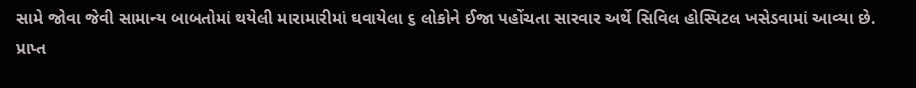સામે જોવા જેવી સામાન્ય બાબતોમાં થયેલી મારામારીમાં ઘવાયેલા ૬ લોકોને ઈજા પહોંચતા સારવાર અર્થે સિવિલ હોસ્પિટલ ખસેડવામાં આવ્યા છે.
પ્રાપ્ત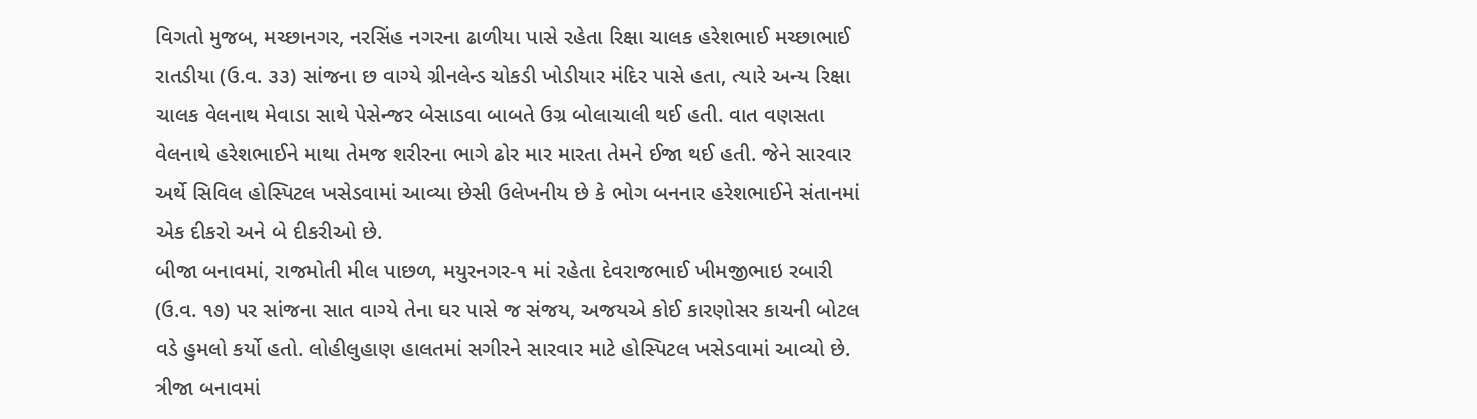વિગતો મુજબ, મચ્છાનગર, નરસિંહ નગરના ઢાળીયા પાસે રહેતા રિક્ષા ચાલક હરેશભાઈ મચ્છાભાઈ રાતડીયા (ઉ.વ. ૩૩) સાંજના છ વાગ્યે ગ્રીનલેન્ડ ચોકડી ખોડીયાર મંદિર પાસે હતા, ત્યારે અન્ય રિક્ષા ચાલક વેલનાથ મેવાડા સાથે પેસેન્જર બેસાડવા બાબતે ઉગ્ર બોલાચાલી થઈ હતી. વાત વણસતા વેલનાથે હરેશભાઈને માથા તેમજ શરીરના ભાગે ઢોર માર મારતા તેમને ઈજા થઈ હતી. જેને સારવાર અર્થે સિવિલ હોસ્પિટલ ખસેડવામાં આવ્યા છેસી ઉલેખનીય છે કે ભોગ બનનાર હરેશભાઈને સંતાનમાં એક દીકરો અને બે દીકરીઓ છે.
બીજા બનાવમાં, રાજમોતી મીલ પાછળ, મયુરનગર-૧ માં રહેતા દેવરાજભાઈ ખીમજીભાઇ રબારી (ઉ.વ. ૧૭) પર સાંજના સાત વાગ્યે તેના ઘર પાસે જ સંજય, અજયએ કોઈ કારણોસર કાચની બોટલ વડે હુમલો કર્યો હતો. લોહીલુહાણ હાલતમાં સગીરને સારવાર માટે હોસ્પિટલ ખસેડવામાં આવ્યો છે. ત્રીજા બનાવમાં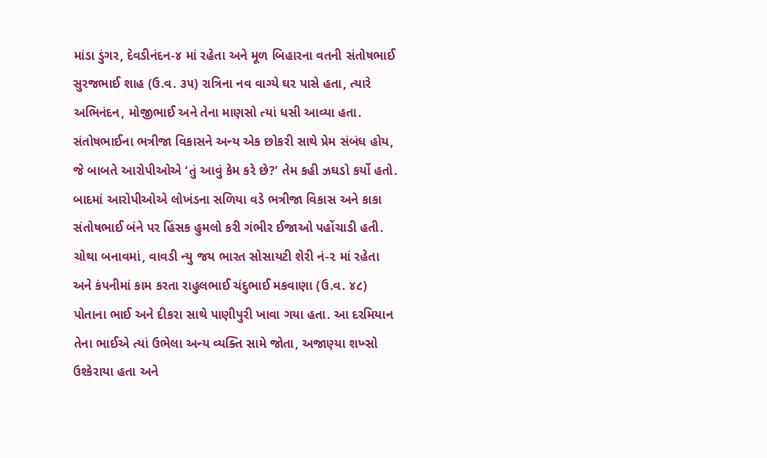માંડા ડુંગર, દેવડીનંદન-૪ માં રહેતા અને મૂળ બિહારના વતની સંતોષભાઈ સુરજભાઈ શાહ (ઉ.વ. ૩૫) રાત્રિના નવ વાગ્યે ઘર પાસે હતા, ત્યારે અભિનંદન, મોજીભાઈ અને તેના માણસો ત્યાં ધસી આવ્યા હતા. સંતોષભાઈના ભત્રીજા વિકાસને અન્ય એક છોકરી સાથે પ્રેમ સંબંધ હોય, જે બાબતે આરોપીઓએ ‘તું આવું કેમ કરે છે?’ તેમ કહી ઝઘડો કર્યો હતો. બાદમાં આરોપીઓએ લોખંડના સળિયા વડે ભત્રીજા વિકાસ અને કાકા સંતોષભાઈ બંને પર હિંસક હુમલો કરી ગંભીર ઈજાઓ પહોંચાડી હતી. ચોથા બનાવમાં, વાવડી ન્યુ જય ભારત સોસાયટી શેરી નં-૨ માં રહેતા અને કંપનીમાં કામ કરતા રાહુલભાઈ ચંદુભાઈ મકવાણા (ઉ.વ. ૪૮) પોતાના ભાઈ અને દીકરા સાથે પાણીપુરી ખાવા ગયા હતા. આ દરમિયાન તેના ભાઈએ ત્યાં ઉભેલા અન્ય વ્યક્તિ સામે જોતા, અજાણ્યા શખ્સો ઉશ્કેરાયા હતા અને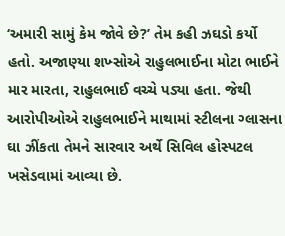‘અમારી સામું કેમ જોવે છે?’ તેમ કહી ઝઘડો કર્યો હતો. અજાણ્યા શખ્સોએ રાહુલભાઈના મોટા ભાઈને માર મારતા, રાહુલભાઈ વચ્ચે પડ્યા હતા. જેથી આરોપીઓએ રાહુલભાઈને માથામાં સ્ટીલના ગ્લાસના ઘા ઝીંકતા તેમને સારવાર અર્થે સિવિલ હોસ્પટલ ખસેડવામાં આવ્યા છે.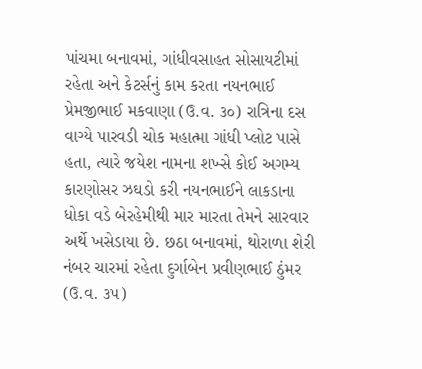પાંચમા બનાવમાં, ગાંધીવસાહત સોસાયટીમાં રહેતા અને કેટર્સનું કામ કરતા નયનભાઈ પ્રેમજીભાઈ મકવાણા (ઉ.વ. ૩૦) રાત્રિના દસ વાગ્યે પારવડી ચોક મહાત્મા ગાંધી પ્લોટ પાસે હતા, ત્યારે જયેશ નામના શખ્સે કોઈ અગમ્ય કારણોસર ઝઘડો કરી નયનભાઈને લાકડાના ધોકા વડે બેરહેમીથી માર મારતા તેમને સારવાર અર્થે ખસેડાયા છે. છઠા બનાવમાં, થોરાળા શેરી નંબર ચારમાં રહેતા દુર્ગાબેન પ્રવીણભાઈ ઠુંમર (ઉ.વ. ૩૫)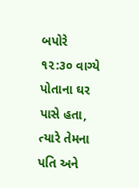બપોરે ૧૨:૩૦ વાગ્યે પોતાના ઘર પાસે હતા, ત્યારે તેમના પતિ અને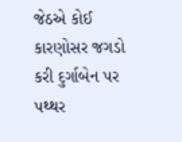જેઠએ કોઈ કારણોસર જગડો કરી દુર્ગાબેન પર પથ્થર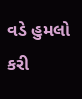વડે હુમલો કરી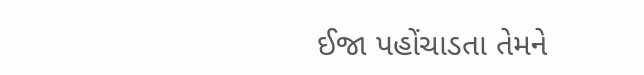ઈજા પહોંચાડતા તેમને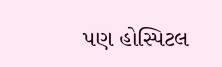પણ હોસ્પિટલ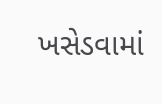ખસેડવામાં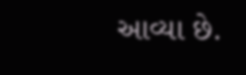આવ્યા છે.